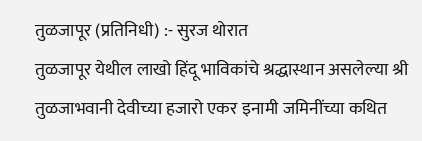तुळजापूर (प्रतिनिधी) :- सुरज थोरात
तुळजापूर येथील लाखो हिंदू भाविकांचे श्रद्धास्थान असलेल्या श्री तुळजाभवानी देवीच्या हजारो एकर इनामी जमिनींच्या कथित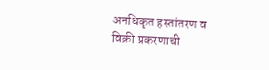अनधिकृत हस्तांतरण व विक्री प्रकरणाची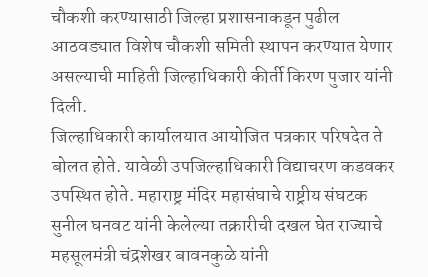चौकशी करण्यासाठी जिल्हा प्रशासनाकडून पुढील आठवड्यात विशेष चौकशी समिती स्थापन करण्यात येणार असल्याची माहिती जिल्हाधिकारी कीर्ती किरण पुजार यांनी दिली.
जिल्हाधिकारी कार्यालयात आयोजित पत्रकार परिषदेत ते बोलत होते. यावेळी उपजिल्हाधिकारी विद्याचरण कडवकर उपस्थित होते. महाराष्ट्र मंदिर महासंघाचे राष्ट्रीय संघटक सुनील घनवट यांनी केलेल्या तक्रारीची दखल घेत राज्याचे महसूलमंत्री चंद्रशेखर बावनकुळे यांनी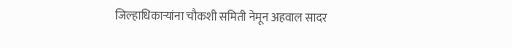जिल्हाधिकाऱ्यांना चौकशी समिती नेमून अहवाल सादर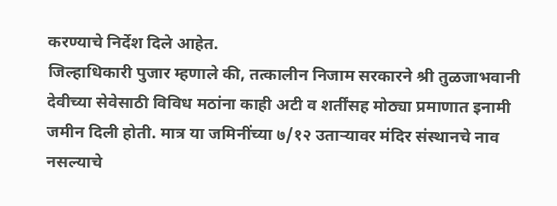करण्याचे निर्देश दिले आहेत.
जिल्हाधिकारी पुजार म्हणाले की, तत्कालीन निजाम सरकारने श्री तुळजाभवानी देवीच्या सेवेसाठी विविध मठांना काही अटी व शर्तींसह मोठ्या प्रमाणात इनामी जमीन दिली होती. मात्र या जमिनींच्या ७/१२ उताऱ्यावर मंदिर संस्थानचे नाव नसल्याचे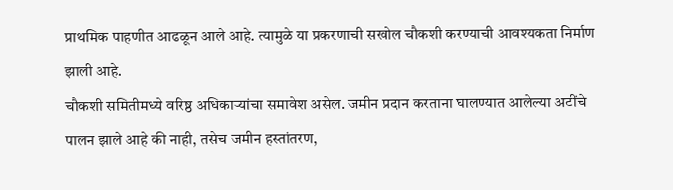प्राथमिक पाहणीत आढळून आले आहे. त्यामुळे या प्रकरणाची सखोल चौकशी करण्याची आवश्यकता निर्माण झाली आहे.
चौकशी समितीमध्ये वरिष्ठ अधिकाऱ्यांचा समावेश असेल. जमीन प्रदान करताना घालण्यात आलेल्या अटींचे पालन झाले आहे की नाही, तसेच जमीन हस्तांतरण,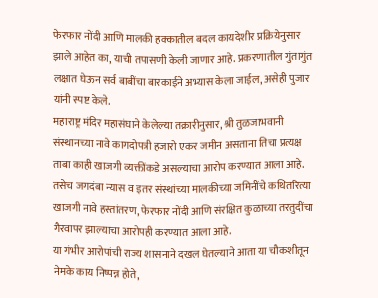फेरफार नोंदी आणि मालकी हक्कातील बदल कायदेशीर प्रक्रियेनुसार झाले आहेत का, याची तपासणी केली जाणार आहे. प्रकरणातील गुंतागुंत लक्षात घेऊन सर्व बाबींचा बारकाईने अभ्यास केला जाईल, असेही पुजार यांनी स्पष्ट केले.
महाराष्ट्र मंदिर महासंघाने केलेल्या तक्रारीनुसार, श्री तुळजाभवानी संस्थानच्या नावे कागदोपत्री हजारो एकर जमीन असताना तिचा प्रत्यक्ष ताबा काही खाजगी व्यक्तींकडे असल्याचा आरोप करण्यात आला आहे. तसेच जगदंबा न्यास व इतर संस्थांच्या मालकीच्या जमिनींचे कथितरित्या खाजगी नावे हस्तांतरण, फेरफार नोंदी आणि संरक्षित कुळाच्या तरतुदींचा गैरवापर झाल्याचा आरोपही करण्यात आला आहे.
या गंभीर आरोपांची राज्य शासनाने दखल घेतल्याने आता या चौकशीतून नेमके काय निष्पन्न होते,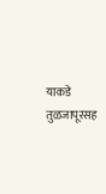याकडे तुळजापूरसह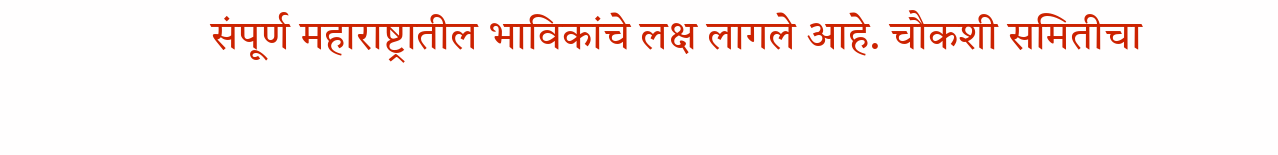संपूर्ण महाराष्ट्रातील भाविकांचे लक्ष लागले आहे. चौकशी समितीचा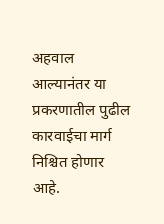अहवाल आल्यानंतर या प्रकरणातील पुढील कारवाईचा मार्ग निश्चित होणार आहे.